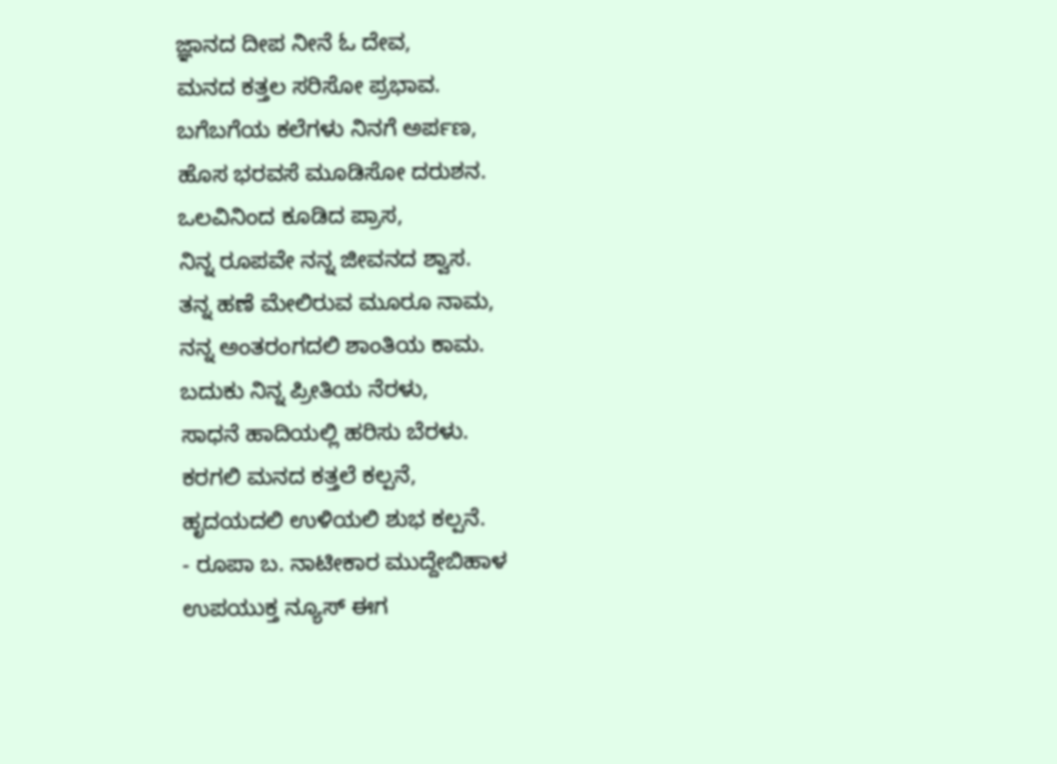ಜ್ಞಾನದ ದೀಪ ನೀನೆ ಓ ದೇವ,
ಮನದ ಕತ್ತಲ ಸರಿಸೋ ಪ್ರಭಾವ.
ಬಗೆಬಗೆಯ ಕಲೆಗಳು ನಿನಗೆ ಅರ್ಪಣ,
ಹೊಸ ಭರವಸೆ ಮೂಡಿಸೋ ದರುಶನ.
ಒಲವಿನಿಂದ ಕೂಡಿದ ಪ್ರಾಸ,
ನಿನ್ನ ರೂಪವೇ ನನ್ನ ಜೀವನದ ಶ್ವಾಸ.
ತನ್ನ ಹಣೆ ಮೇಲಿರುವ ಮೂರೂ ನಾಮ,
ನನ್ನ ಅಂತರಂಗದಲಿ ಶಾಂತಿಯ ಕಾಮ.
ಬದುಕು ನಿನ್ನ ಪ್ರೀತಿಯ ನೆರಳು,
ಸಾಧನೆ ಹಾದಿಯಲ್ಲಿ ಹರಿಸು ಬೆರಳು.
ಕರಗಲಿ ಮನದ ಕತ್ತಲೆ ಕಲ್ಪನೆ,
ಹೃದಯದಲಿ ಉಳಿಯಲಿ ಶುಭ ಕಲ್ಪನೆ.
- ರೂಪಾ ಬ. ನಾಟೀಕಾರ ಮುದ್ದೇಬಿಹಾಳ
ಉಪಯುಕ್ತ ನ್ಯೂಸ್ ಈಗ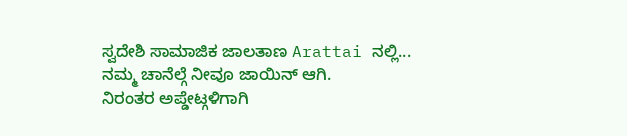ಸ್ವದೇಶಿ ಸಾಮಾಜಿಕ ಜಾಲತಾಣ Arattai ನಲ್ಲಿ... ನಮ್ಮ ಚಾನೆಲ್ಗೆ ನೀವೂ ಜಾಯಿನ್ ಆಗಿ.
ನಿರಂತರ ಅಪ್ಡೇಟ್ಗಳಿಗಾಗಿ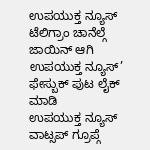ಉಪಯುಕ್ತ ನ್ಯೂಸ್ ಟೆಲಿಗ್ರಾಂ ಚಾನೆಲ್ಗೆ ಜಾಯಿನ್ ಆಗಿ
ಉಪಯುಕ್ತ ನ್ಯೂಸ್’ ಫೇಸ್ಬುಕ್ ಪುಟ ಲೈಕ್ ಮಾಡಿ
ಉಪಯುಕ್ತ ನ್ಯೂಸ್ ವಾಟ್ಸಪ್ ಗ್ರೂಪ್ಗೆ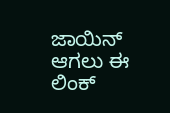ಜಾಯಿನ್ ಆಗಲು ಈ ಲಿಂಕ್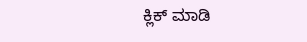ಕ್ಲಿಕ್ ಮಾಡಿ